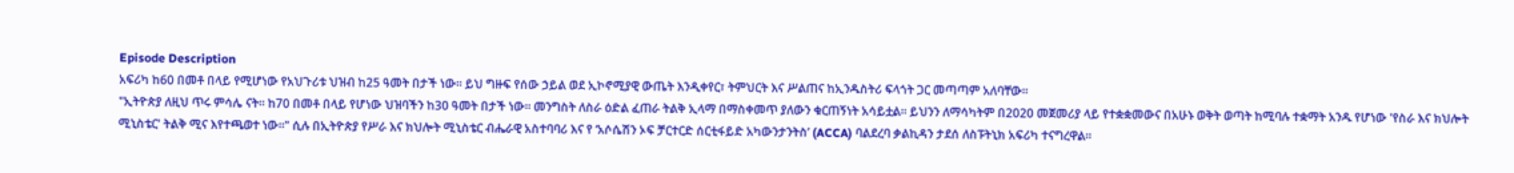Episode Description
አፍሪካ ከ60 በመቶ በላይ የሚሆነው የአህጉሪቱ ህዝብ ከ25 ዓመት በታች ነው። ይህ ግዙፍ የሰው ኃይል ወደ ኢኮኖሚያዊ ውጤት እንዲቀየር፣ ትምህርት እና ሥልጠና ከኢንዱስትሪ ፍላጎት ጋር መጣጣም አለባቸው።
"ኢትዮጵያ ለዚህ ጥሩ ምሳሌ ናት። ከ70 በመቶ በላይ የሆነው ህዝባችን ከ30 ዓመት በታች ነው። መንግስት ለስራ ዕድል ፈጠራ ትልቅ ኢላማ በማስቀመጥ ያለውን ቁርጠኝነት አሳይቷል። ይህንን ለማሳካትም በ2020 መጀመሪያ ላይ የተቋቋመውና በአሁኑ ወቅት ወጣት ከሚባሉ ተቋማት አንዱ የሆነው 'የስራ እና ክህሎት ሚኒስቴር' ትልቅ ሚና እየተጫወተ ነው።" ሲሉ በኢትዮጵያ የሥራ እና ክህሎት ሚኒስቴር ብሔራዊ አስተባባሪ እና የ ‘አሶሴሽን ኦፍ ቻርተርድ ሰርቲፋይድ አካውንታንትስ’ (ACCA) ባልደረባ ቃልኪዳን ታደሰ ለስፑትኒክ አፍሪካ ተናግረዋል፡፡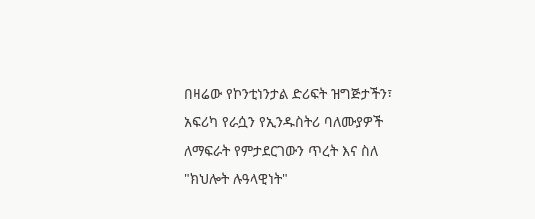በዛሬው የኮንቲነንታል ድሪፍት ዝግጅታችን፣ አፍሪካ የራሷን የኢንዱስትሪ ባለሙያዎች ለማፍራት የምታደርገውን ጥረት እና ስለ "ክህሎት ሉዓላዊነት"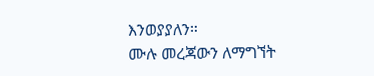እንወያያለን።
ሙሉ መረጃውን ለማግኘት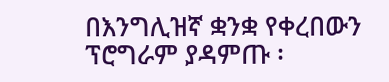በእንግሊዝኛ ቋንቋ የቀረበውን ፕሮግራም ያዳምጡ ፡